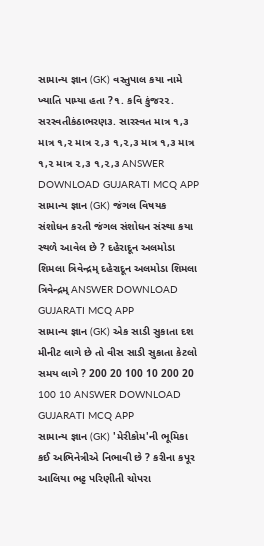સામાન્ય જ્ઞાન (GK) વસ્તુપાલ કયા નામે ખ્યાતિ પામ્યા હતા ?૧. કવિ કુંજર૨. સરસ્વતીકંઠાભરણ૩. સારસ્વત માત્ર ૧,૩ માત્ર ૧,૨ માત્ર ૨,૩ ૧,૨,૩ માત્ર ૧,૩ માત્ર ૧,૨ માત્ર ૨,૩ ૧,૨,૩ ANSWER DOWNLOAD GUJARATI MCQ APP
સામાન્ય જ્ઞાન (GK) જંગલ વિષયક સંશોધન કરતી જંગલ સંશોધન સંસ્થા કયા સ્થળે આવેલ છે ? દહેરાદૂન અલમોડા શિમલા ત્રિવેન્દ્રમ્ દહેરાદૂન અલમોડા શિમલા ત્રિવેન્દ્રમ્ ANSWER DOWNLOAD GUJARATI MCQ APP
સામાન્ય જ્ઞાન (GK) એક સાડી સુકાતા દશ મીનીટ લાગે છે તો વીસ સાડી સુકાતા કેટલો સમય લાગે ? 200 20 100 10 200 20 100 10 ANSWER DOWNLOAD GUJARATI MCQ APP
સામાન્ય જ્ઞાન (GK) 'મેરીકોમ'ની ભૂમિકા કઈ અભિનેત્રીએ નિભાવી છે ? કરીના કપૂર આલિયા ભટ્ટ પરિણીતી ચોપરા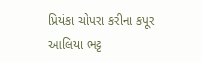પ્રિયંકા ચોપરા કરીના કપૂર આલિયા ભટ્ટ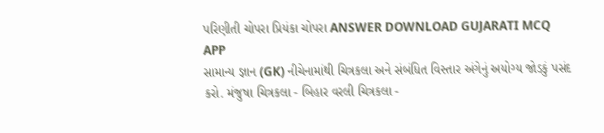પરિણીતી ચોપરા પ્રિયંકા ચોપરા ANSWER DOWNLOAD GUJARATI MCQ APP
સામાન્ય જ્ઞાન (GK) નીચેનામાંથી ચિત્રકલા અને સંબંધિત વિસ્તાર અંગેનું અયોગ્ય જોડકું પસંદ કરો. મંજુષા ચિત્રકલા - બિહાર વરલી ચિત્રકલા -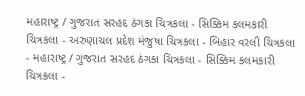મહારાષ્ટ્ર / ગુજરાત સરહદ ઠંગકા ચિત્રકલા - સિક્કિમ કલમકારી ચિત્રકલા - અરુણાચલ પ્રદેશ મંજુષા ચિત્રકલા - બિહાર વરલી ચિત્રકલા - મહારાષ્ટ્ર / ગુજરાત સરહદ ઠંગકા ચિત્રકલા - સિક્કિમ કલમકારી ચિત્રકલા -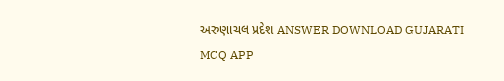અરુણાચલ પ્રદેશ ANSWER DOWNLOAD GUJARATI MCQ APP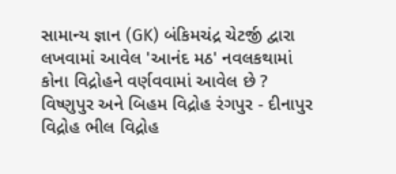સામાન્ય જ્ઞાન (GK) બંકિમચંદ્ર ચેટર્જી દ્વારા લખવામાં આવેલ 'આનંદ મઠ' નવલકથામાં કોના વિદ્રોહને વર્ણવવામાં આવેલ છે ? વિષ્ણુપુર અને બિહમ વિદ્રોહ રંગપુર - દીનાપુર વિદ્રોહ ભીલ વિદ્રોહ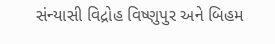સંન્યાસી વિદ્રોહ વિષ્ણુપુર અને બિહમ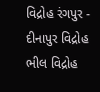વિદ્રોહ રંગપુર - દીનાપુર વિદ્રોહ ભીલ વિદ્રોહ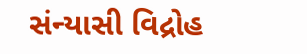સંન્યાસી વિદ્રોહ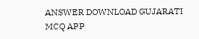ANSWER DOWNLOAD GUJARATI MCQ APP